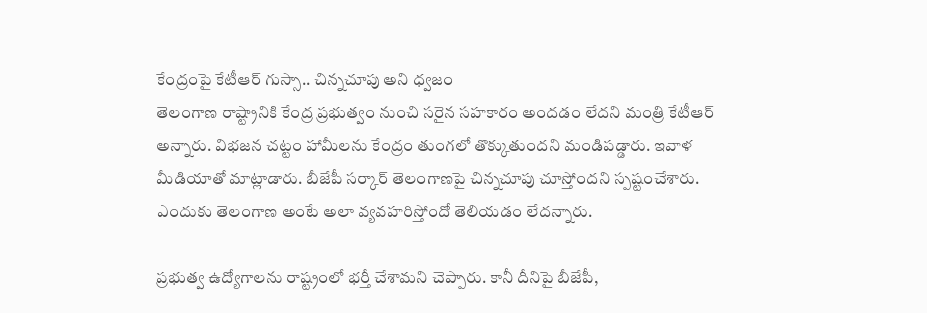కేంద్రంపై కేటీఆర్ గుస్సా.. చిన్నచూపు అని ధ్వజం
తెలంగాణ రాష్ట్రానికి కేంద్ర ప్రభుత్వం నుంచి సరైన సహకారం అందడం లేదని మంత్రి కేటీఆర్ అన్నారు. విభజన చట్టం హామీలను కేంద్రం తుంగలో తొక్కుతుందని మండిపడ్డారు. ఇవాళ మీడియాతో మాట్లాడారు. బీజేపీ సర్కార్ తెలంగాణపై చిన్నచూపు చూస్తోందని స్పష్టంచేశారు. ఎందుకు తెలంగాణ అంటే అలా వ్యవహరిస్తోందో తెలియడం లేదన్నారు.

ప్రభుత్వ ఉద్యోగాలను రాష్ట్రంలో భర్తీ చేశామని చెప్పారు. కానీ దీనిపై బీజేపీ,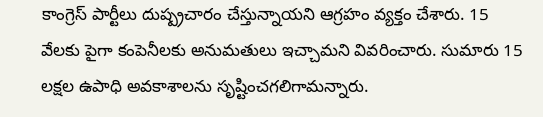కాంగ్రెస్ పార్టీలు దుష్ప్రచారం చేస్తున్నాయని ఆగ్రహం వ్యక్తం చేశారు. 15 వేలకు పైగా కంపెనీలకు అనుమతులు ఇచ్చామని వివరించారు. సుమారు 15 లక్షల ఉపాధి అవకాశాలను సృష్టించగలిగామన్నారు.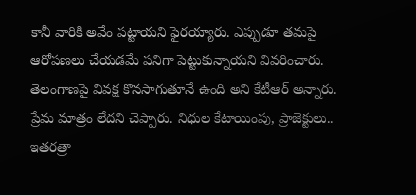కానీ వారికి అవేం పట్టాయని ఫైరయ్యారు. ఎప్పుడూ తమపై ఆరోపణలు చేయడమే పనిగా పెట్టుకున్నాయని వివరించారు.
తెలంగాణపై వివక్ష కొనసాగుతూనే ఉంది అని కేటీఆర్ అన్నారు. ప్రేమ మాత్రం లేదని చెప్పారు. నిధుల కేటాయింపు, ప్రాజెక్టులు.. ఇతరత్రా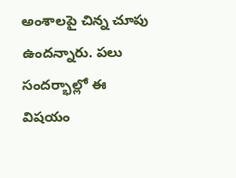అంశాలపై చిన్న చూపు ఉందన్నారు. పలు సందర్భాల్లో ఈ విషయం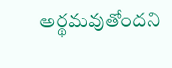అర్థమవుతోందని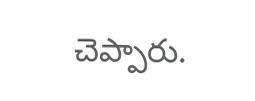చెప్పారు.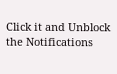Click it and Unblock the Notifications